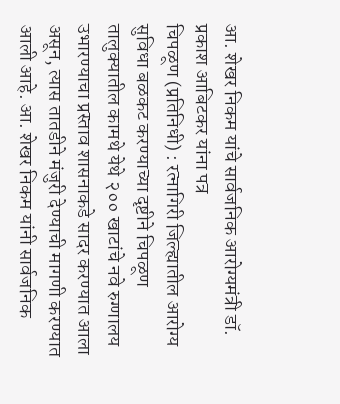आ. शेखर निकम यांचे सार्वजनिक आरोग्यमंत्री डॉ. प्रकाश आबिटकर यांना पत्र
चिपळूण (प्रतिनिधी) : रत्नागिरी जिल्ह्यातील आरोग्य सुविधा बळकट करण्याच्या दृष्टीने चिपळूण तालुक्यातील कामथे येथे २०० खाटांचे नवे रुग्णालय उभारण्याचा प्रस्ताव शासनाकडे सादर करण्यात आला असून, त्यास तातडीने मंजुरी देण्याची मागणी करण्यात आली आहे. आ. शेखर निकम यांनी सार्वजनिक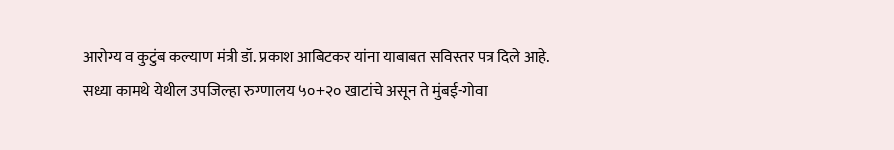आरोग्य व कुटुंब कल्याण मंत्री डॉ. प्रकाश आबिटकर यांना याबाबत सविस्तर पत्र दिले आहे.
सध्या कामथे येथील उपजिल्हा रुग्णालय ५०+२० खाटांचे असून ते मुंबई-गोवा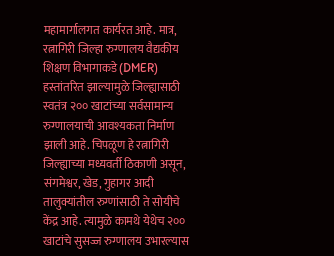महामार्गालगत कार्यरत आहे. मात्र, रत्नागिरी जिल्हा रुग्णालय वैद्यकीय शिक्षण विभागाकडे (DMER) हस्तांतरित झाल्यामुळे जिल्ह्यासाठी स्वतंत्र २०० खाटांच्या सर्वसामान्य रुग्णालयाची आवश्यकता निर्माण झाली आहे. चिपळूण हे रत्नागिरी जिल्ह्याच्या मध्यवर्ती ठिकाणी असून, संगमेश्वर, खेड, गुहागर आदी तालुक्यांतील रुग्णांसाठी ते सोयीचे केंद्र आहे. त्यामुळे कामथे येथेच २०० खाटांचे सुसज्ज रुग्णालय उभारल्यास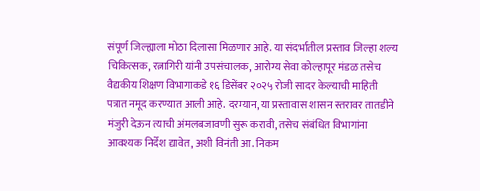संपूर्ण जिल्ह्याला मोठा दिलासा मिळणार आहे. या संदर्भातील प्रस्ताव जिल्हा शल्य चिकित्सक, रत्नागिरी यांनी उपसंचालक, आरोग्य सेवा कोल्हापूर मंडळ तसेच वैद्यकीय शिक्षण विभागाकडे १६ डिसेंबर २०२५ रोजी सादर केल्याची माहिती पत्रात नमूद करण्यात आली आहे. दरम्यान, या प्रस्तावास शासन स्तरावर तातडीने मंजुरी देऊन त्याची अंमलबजावणी सुरू करावी, तसेच संबंधित विभागांना आवश्यक निर्देश द्यावेत, अशी विनंती आ. निकम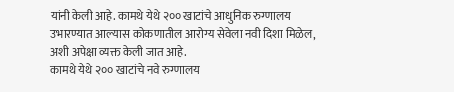यांनी केली आहे. कामथे येथे २०० खाटांचे आधुनिक रुग्णालय उभारण्यात आल्यास कोकणातील आरोग्य सेवेला नवी दिशा मिळेल, अशी अपेक्षा व्यक्त केली जात आहे.
कामथे येथे २०० खाटांचे नवे रुग्णालय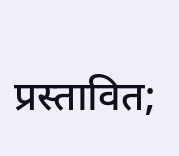प्रस्तावित;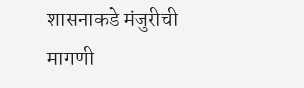शासनाकडे मंजुरीची मागणी